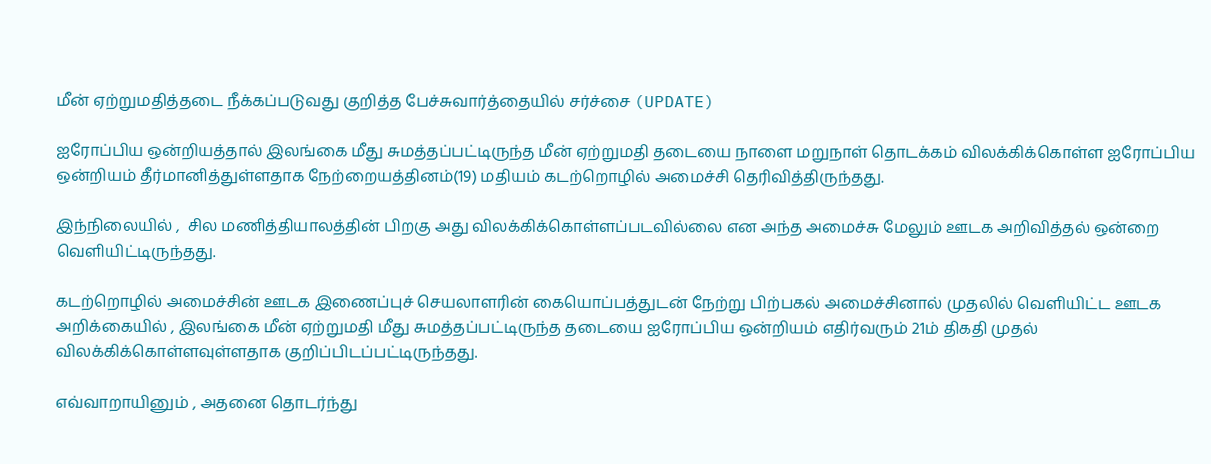மீன் ஏற்றுமதித்தடை நீக்கப்படுவது குறித்த பேச்சுவார்த்தையில் சர்ச்சை (UPDATE)

ஐரோப்பிய ஒன்றியத்தால் இலங்கை மீது சுமத்தப்பட்டிருந்த மீன் ஏற்றுமதி தடையை நாளை மறுநாள் தொடக்கம் விலக்கிக்கொள்ள ஐரோப்பிய ஒன்றியம் தீர்மானித்துள்ளதாக நேற்றையத்தினம்(19) மதியம் கடற்றொழில் அமைச்சி தெரிவித்திருந்தது.

இந்நிலையில் ,  சில மணித்தியாலத்தின் பிறகு அது விலக்கிக்கொள்ளப்படவில்லை என அந்த அமைச்சு மேலும் ஊடக அறிவித்தல் ஒன்றை வெளியிட்டிருந்தது.

கடற்றொழில் அமைச்சின் ஊடக இணைப்புச் செயலாளரின் கையொப்பத்துடன் நேற்று பிற்பகல் அமைச்சினால் முதலில் வௌியிட்ட ஊடக அறிக்கையில் , இலங்கை மீன் ஏற்றுமதி மீது சுமத்தப்பட்டிருந்த தடையை ஐரோப்பிய ஒன்றியம் எதிர்வரும் 21ம் திகதி முதல் விலக்கிக்கொள்ளவுள்ளதாக குறிப்பிடப்பட்டிருந்தது.

எவ்வாறாயினும் , அதனை தொடர்ந்து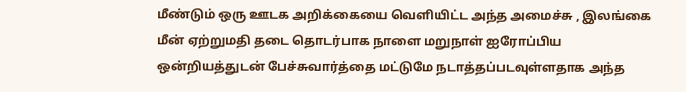மீண்டும் ஒரு ஊடக அறிக்கையை வௌியிட்ட அந்த அமைச்சு , இலங்கை மீன் ஏற்றுமதி தடை தொடர்பாக நாளை மறுநாள் ஐரோப்பிய ஒன்றியத்துடன் பேச்சுவார்த்தை மட்டுமே நடாத்தப்படவுள்ளதாக அந்த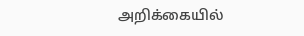அறிக்கையில்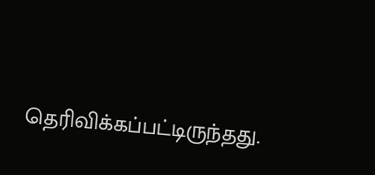தெரிவிக்கப்பட்டிருந்தது.